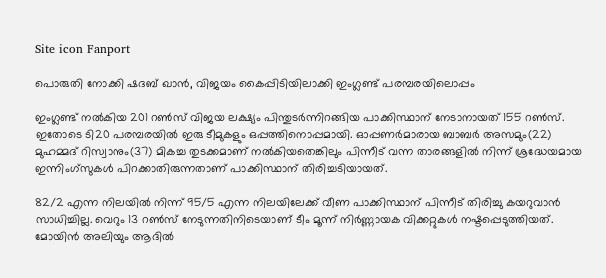Site icon Fanport

പൊരുതി നോക്കി ഷദബ് ഖാന്‍, വിജയം കൈപ്പിടിയിലാക്കി ഇംഗ്ലണ്ട് പരമ്പരയിലൊപ്പം

ഇംഗ്ലണ്ട് നല്‍കിയ 201 റൺസ് വിജയ ലക്ഷ്യം പിന്തുടര്‍ന്നിറങ്ങിയ പാക്കിസ്ഥാന് നേടാനായത് 155 റൺസ്. ഇതോടെ ടി20 പരമ്പരയിൽ ഇരു ടീമുകളും ഒപ്പത്തിനൊപ്പമായി. ഓപ്പണര്‍മാരായ ബാബര്‍ അസമും(22) മുഹമ്മദ് റിസ്വാനും(37) മികച്ച തുടക്കമാണ് നല്‍കിയതെങ്കിലും പിന്നീട് വന്ന താരങ്ങളിൽ നിന്ന് ശ്രദ്ധേയമായ ഇന്നിംഗ്സുകള്‍ പിറക്കാതിരുന്നതാണ് പാക്കിസ്ഥാന് തിരിച്ചടിയായത്.

82/2 എന്ന നിലയില്‍ നിന്ന് 95/5 എന്ന നിലയിലേക്ക് വീണ പാക്കിസ്ഥാന് പിന്നീട് തിരിച്ചു കയറുവാന്‍ സാധിച്ചില്ല. വെറും 13 റൺസ് നേടുന്നതിനിടെയാണ് ടീം മൂന്ന് നിര്‍ണ്ണായക വിക്കറ്റുകള്‍ നഷ്ടപ്പെടുത്തിയത്. മോയിന്‍ അലിയും ആദില്‍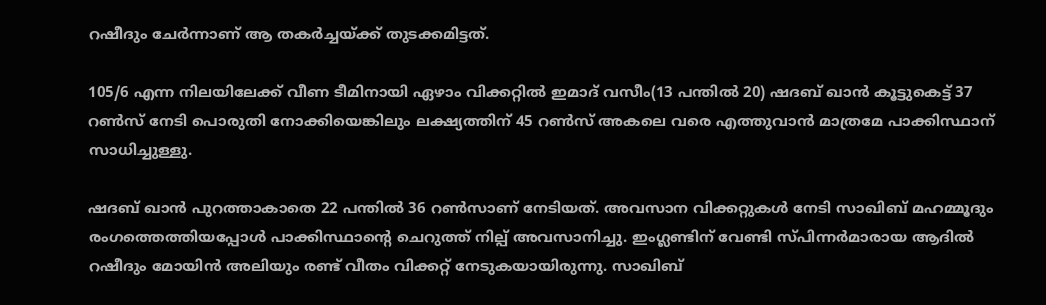റഷീദും ചേര്‍ന്നാണ് ആ തകര്‍ച്ചയ്ക്ക് തുടക്കമിട്ടത്.

105/6 എന്ന നിലയിലേക്ക് വീണ ടീമിനായി ഏഴാം വിക്കറ്റിൽ ഇമാദ് വസീം(13 പന്തിൽ 20) ഷദബ് ഖാന്‍ കൂട്ടുകെട്ട് 37 റൺസ് നേടി പൊരുതി നോക്കിയെങ്കിലും ലക്ഷ്യത്തിന് 45 റൺസ് അകലെ വരെ എത്തുവാന്‍ മാത്രമേ പാക്കിസ്ഥാന് സാധിച്ചുള്ളു.

ഷദബ് ഖാന്‍ പുറത്താകാതെ 22 പന്തിൽ 36 റൺസാണ് നേടിയത്. അവസാന വിക്കറ്റുകള്‍ നേടി സാഖിബ് മഹമ്മൂദും രംഗത്തെത്തിയപ്പോള്‍ പാക്കിസ്ഥാന്റെ ചെറുത്ത് നില്പ് അവസാനിച്ചു. ഇംഗ്ലണ്ടിന് വേണ്ടി സ്പിന്നര്‍മാരായ ആദില്‍ റഷീദും മോയിന്‍ അലിയും രണ്ട് വീതം വിക്കറ്റ് നേടുകയായിരുന്നു. സാഖിബ്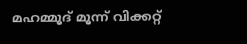മഹമ്മൂദ് മൂന്ന് വിക്കറ്റ്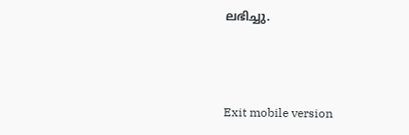ലഭിച്ചു.



Exit mobile version